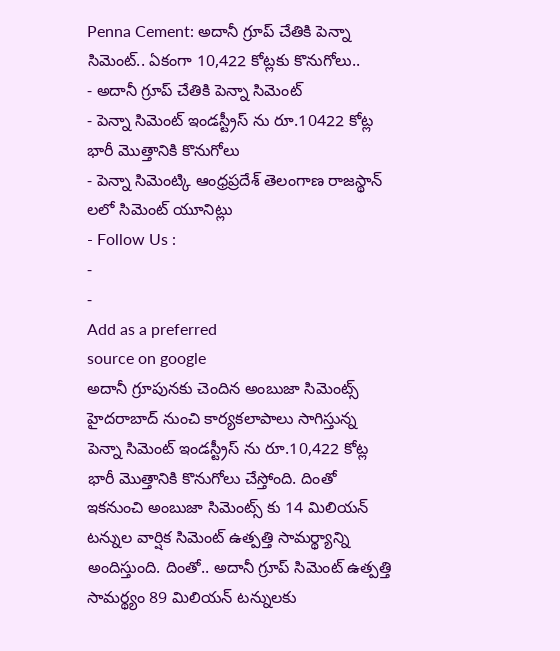Penna Cement: అదానీ గ్రూప్ చేతికి పెన్నా సిమెంట్.. ఏకంగా 10,422 కోట్లకు కొనుగోలు..
- అదానీ గ్రూప్ చేతికి పెన్నా సిమెంట్
- పెన్నా సిమెంట్ ఇండస్ట్రీస్ ను రూ.10422 కోట్ల భారీ మొత్తానికి కొనుగోలు
- పెన్నా సిమెంట్కి ఆంధ్రప్రదేశ్ తెలంగాణ రాజస్థాన్ లలో సిమెంట్ యూనిట్లు
- Follow Us :
-
-
Add as a preferred
source on google
అదానీ గ్రూపునకు చెందిన అంబుజా సిమెంట్స్ హైదరాబాద్ నుంచి కార్యకలాపాలు సాగిస్తున్న పెన్నా సిమెంట్ ఇండస్ట్రీస్ ను రూ.10,422 కోట్ల భారీ మొత్తానికి కొనుగోలు చేస్తోంది. దింతో ఇకనుంచి అంబుజా సిమెంట్స్ కు 14 మిలియన్ టన్నుల వార్షిక సిమెంట్ ఉత్పత్తి సామర్థ్యాన్ని అందిస్తుంది. దింతో.. అదానీ గ్రూప్ సిమెంట్ ఉత్పత్తి సామర్థ్యం 89 మిలియన్ టన్నులకు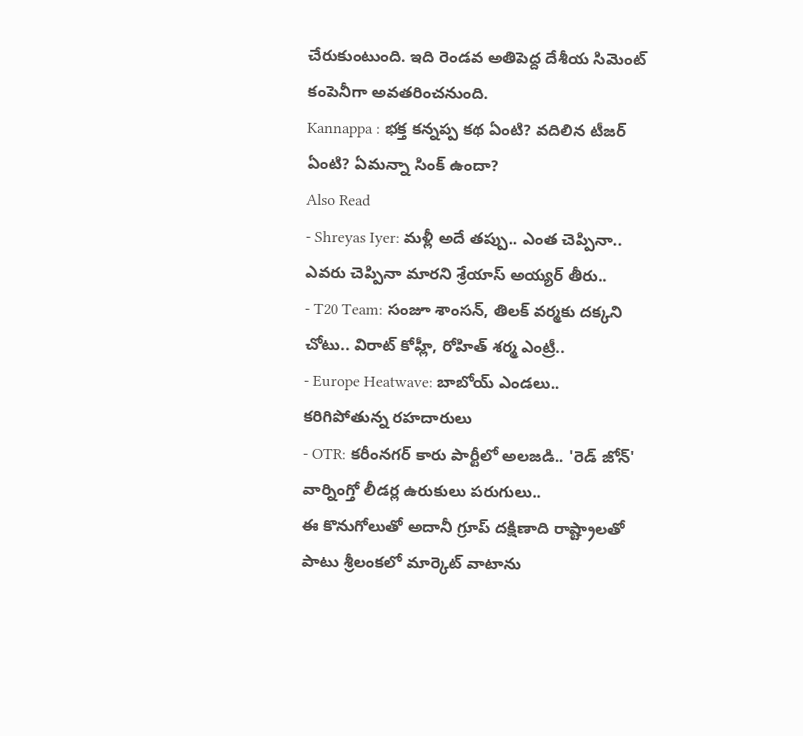చేరుకుంటుంది. ఇది రెండవ అతిపెద్ద దేశీయ సిమెంట్ కంపెనీగా అవతరించనుంది.
Kannappa : భక్త కన్నప్ప కథ ఏంటి? వదిలిన టీజర్ ఏంటి? ఏమన్నా సింక్ ఉందా?
Also Read
- Shreyas Iyer: మళ్లీ అదే తప్పు.. ఎంత చెప్పినా.. ఎవరు చెప్పినా మారని శ్రేయాస్ అయ్యర్ తీరు..
- T20 Team: సంజూ శాంసన్, తిలక్ వర్మకు దక్కని చోటు.. విరాట్ కోహ్లీ, రోహిత్ శర్మ ఎంట్రీ..
- Europe Heatwave: బాబోయ్ ఎండలు.. కరిగిపోతున్న రహదారులు
- OTR: కరీంనగర్ కారు పార్టీలో అలజడి.. 'రెడ్ జోన్' వార్నింగ్తో లీడర్ల ఉరుకులు పరుగులు..
ఈ కొనుగోలుతో అదానీ గ్రూప్ దక్షిణాది రాష్ట్రాలతో పాటు శ్రీలంకలో మార్కెట్ వాటాను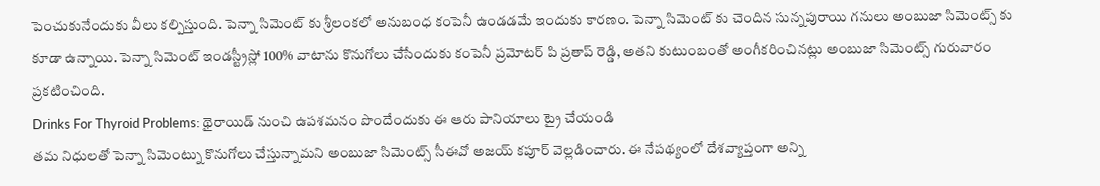పెంచుకునేందుకు వీలు కల్పిస్తుంది. పెన్నా సిమెంట్ కు శ్రీలంకలో అనుబంధ కంపెనీ ఉండడమే ఇందుకు కారణం. పెన్నా సిమెంట్ కు చెందిన సున్నపురాయి గనులు అంబుజా సిమెంట్స్ కు కూడా ఉన్నాయి. పెన్నా సిమెంట్ ఇండస్ట్రీస్లో 100% వాటాను కొనుగోలు చేసేందుకు కంపెనీ ప్రమోటర్ పి ప్రతాప్ రెడ్డి, అతని కుటుంబంతో అంగీకరించినట్లు అంబుజా సిమెంట్స్ గురువారం ప్రకటించింది.
Drinks For Thyroid Problems: థైరాయిడ్ నుంచి ఉపశమనం పొందేందుకు ఈ ఆరు పానియాలు ట్రై చేయండి
తమ నిధులతో పెన్నా సిమెంట్ను కొనుగోలు చేస్తున్నామని అంబుజా సిమెంట్స్ సీఈవో అజయ్ కపూర్ వెల్లడించారు. ఈ నేపథ్యంలో దేశవ్యాప్తంగా అన్ని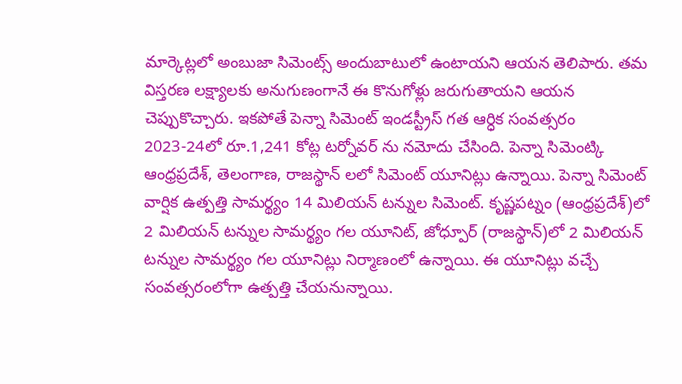మార్కెట్లలో అంబుజా సిమెంట్స్ అందుబాటులో ఉంటాయని ఆయన తెలిపారు. తమ విస్తరణ లక్ష్యాలకు అనుగుణంగానే ఈ కొనుగోళ్లు జరుగుతాయని ఆయన చెప్పుకొచ్చారు. ఇకపోతే పెన్నా సిమెంట్ ఇండస్ట్రీస్ గత ఆర్ధిక సంవత్సరం 2023-24లో రూ.1,241 కోట్ల టర్నోవర్ ను నమోదు చేసింది. పెన్నా సిమెంట్కి ఆంధ్రప్రదేశ్, తెలంగాణ, రాజస్థాన్ లలో సిమెంట్ యూనిట్లు ఉన్నాయి. పెన్నా సిమెంట్ వార్షిక ఉత్పత్తి సామర్థ్యం 14 మిలియన్ టన్నుల సిమెంట్. కృష్ణపట్నం (ఆంధ్రప్రదేశ్)లో 2 మిలియన్ టన్నుల సామర్థ్యం గల యూనిట్, జోధ్పూర్ (రాజస్థాన్)లో 2 మిలియన్ టన్నుల సామర్థ్యం గల యూనిట్లు నిర్మాణంలో ఉన్నాయి. ఈ యూనిట్లు వచ్చే సంవత్సరంలోగా ఉత్పత్తి చేయనున్నాయి.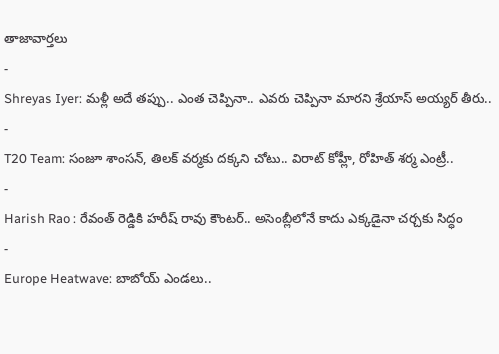తాజావార్తలు
-
Shreyas Iyer: మళ్లీ అదే తప్పు.. ఎంత చెప్పినా.. ఎవరు చెప్పినా మారని శ్రేయాస్ అయ్యర్ తీరు..
-
T20 Team: సంజూ శాంసన్, తిలక్ వర్మకు దక్కని చోటు.. విరాట్ కోహ్లీ, రోహిత్ శర్మ ఎంట్రీ..
-
Harish Rao : రేవంత్ రెడ్డికి హరీష్ రావు కౌంటర్.. అసెంబ్లీలోనే కాదు ఎక్కడైనా చర్చకు సిద్ధం
-
Europe Heatwave: బాబోయ్ ఎండలు..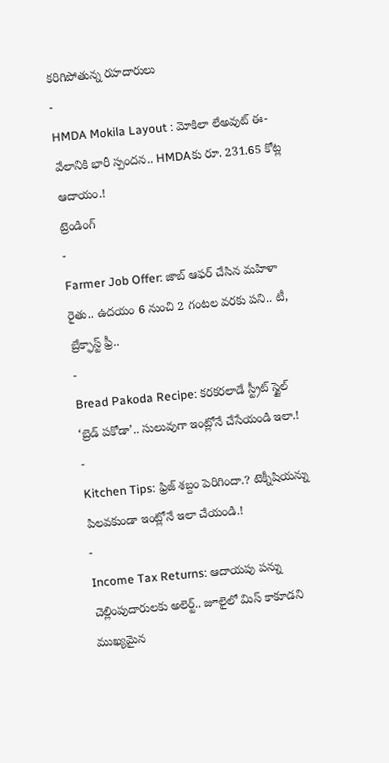కరిగిపోతున్న రహదారులు
-
HMDA Mokila Layout : మోకిలా లేఅవుట్ ఈ-వేలానికి భారీ స్పందన.. HMDAకు రూ. 231.65 కోట్ల ఆదాయం.!
ట్రెండింగ్
-
Farmer Job Offer: జాబ్ ఆఫర్ చేసిన మహిళా రైతు.. ఉదయం 6 నుంచి 2 గంటల వరకు పని.. టీ, బ్రేక్ఫాస్ట్ ఫ్రీ..
-
Bread Pakoda Recipe: కరకరలాడే స్ట్రీట్ స్టైల్ ‘బ్రెడ్ పకోడా’.. సులువుగా ఇంట్లోనే చేసేయండి ఇలా.!
-
Kitchen Tips: ఫ్రిజ్ శబ్దం పెరిగిందా.? టెక్నీషియన్ను పిలవకుండా ఇంట్లోనే ఇలా చేయండి.!
-
Income Tax Returns: ఆదాయపు పన్ను చెల్లింపుదారులకు అలెర్ట్.. జూలైలో మిస్ కాకూడని ముఖ్యమైన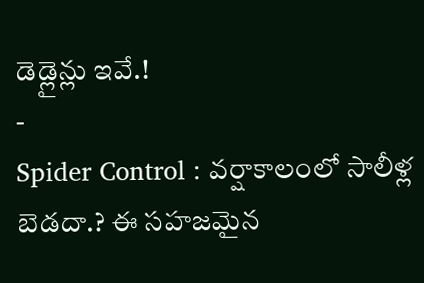డెడ్లైన్లు ఇవే.!
-
Spider Control : వర్షాకాలంలో సాలీళ్ల బెడదా.? ఈ సహజమైన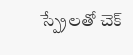స్ప్రేలతో చెక్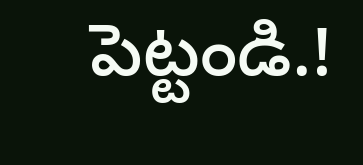పెట్టండి.!